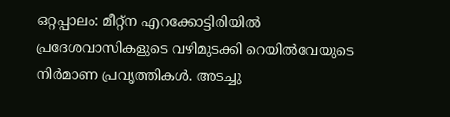ഒറ്റപ്പാലം: മീറ്റ്ന എറക്കോട്ടിരിയിൽ പ്രദേശവാസികളുടെ വഴിമുടക്കി റെയിൽവേയുടെ നിർമാണ പ്രവൃത്തികൾ. അടച്ചു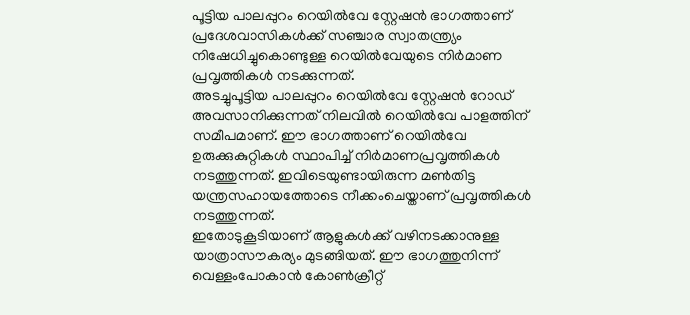പൂട്ടിയ പാലപ്പുറം റെയിൽവേ സ്റ്റേഷൻ ഭാഗത്താണ് പ്രദേശവാസികൾക്ക് സഞ്ചാര സ്വാതന്ത്ര്യം നിഷേധിച്ചുകൊണ്ടുള്ള റെയിൽവേയുടെ നിർമാണ പ്രവൃത്തികൾ നടക്കുന്നത്.
അടച്ചുപൂട്ടിയ പാലപ്പുറം റെയിൽവേ സ്റ്റേഷൻ റോഡ് അവസാനിക്കുന്നത് നിലവിൽ റെയിൽവേ പാളത്തിന് സമീപമാണ്. ഈ ഭാഗത്താണ് റെയിൽവേ ഉരുക്കുകുറ്റികൾ സ്ഥാപിച്ച് നിർമാണപ്രവൃത്തികൾ നടത്തുന്നത്. ഇവിടെയുണ്ടായിരുന്ന മൺതിട്ട യന്ത്രസഹായത്തോടെ നീക്കംചെയ്താണ് പ്രവൃത്തികൾ നടത്തുന്നത്.
ഇതോടുകൂടിയാണ് ആളുകൾക്ക് വഴിനടക്കാനുള്ള യാത്രാസൗകര്യം മുടങ്ങിയത്. ഈ ഭാഗത്തുനിന്ന് വെള്ളംപോകാൻ കോൺക്രീറ്റ്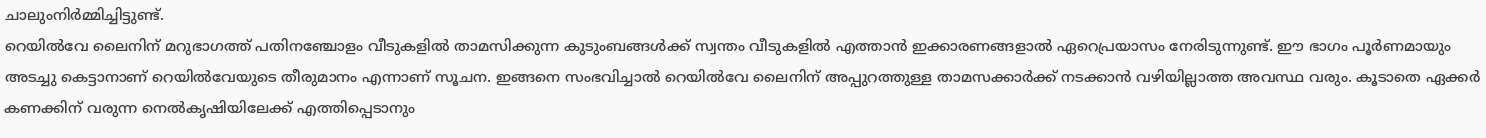ചാലുംനിർമ്മിച്ചിട്ടുണ്ട്.
റെയിൽവേ ലൈനിന് മറുഭാഗത്ത് പതിനഞ്ചോളം വീടുകളിൽ താമസിക്കുന്ന കുടുംബങ്ങൾക്ക് സ്വന്തം വീടുകളിൽ എത്താൻ ഇക്കാരണങ്ങളാൽ ഏറെപ്രയാസം നേരിടുന്നുണ്ട്. ഈ ഭാഗം പൂർണമായും അടച്ചു കെട്ടാനാണ് റെയിൽവേയുടെ തീരുമാനം എന്നാണ് സൂചന. ഇങ്ങനെ സംഭവിച്ചാൽ റെയിൽവേ ലൈനിന് അപ്പുറത്തുള്ള താമസക്കാർക്ക് നടക്കാൻ വഴിയില്ലാത്ത അവസ്ഥ വരും. കൂടാതെ ഏക്കർ കണക്കിന് വരുന്ന നെൽകൃഷിയിലേക്ക് എത്തിപ്പെടാനും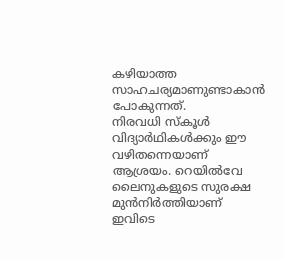കഴിയാത്ത സാഹചര്യമാണുണ്ടാകാൻ പോകുന്നത്.
നിരവധി സ്കൂൾ വിദ്യാർഥികൾക്കും ഈ വഴിതന്നെയാണ് ആശ്രയം. റെയിൽവേ ലൈനുകളുടെ സുരക്ഷ മുൻനിർത്തിയാണ് ഇവിടെ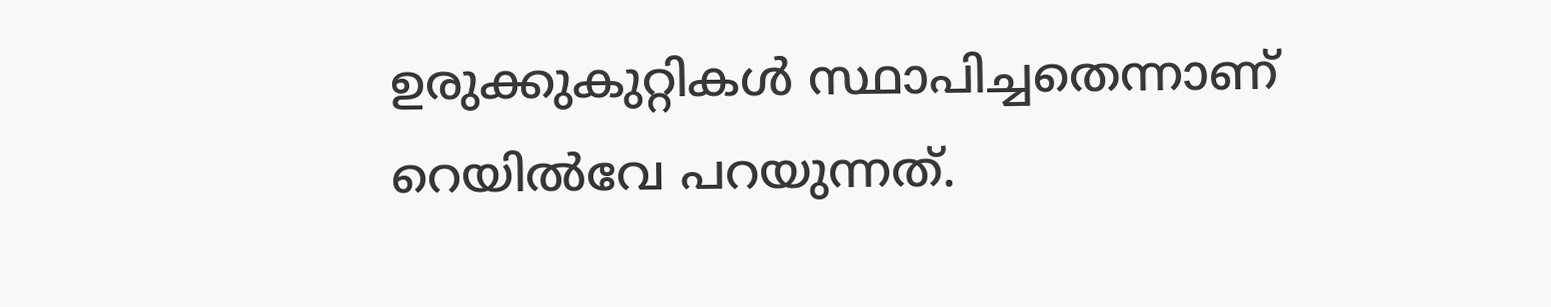ഉരുക്കുകുറ്റികൾ സ്ഥാപിച്ചതെന്നാണ് റെയിൽവേ പറയുന്നത്.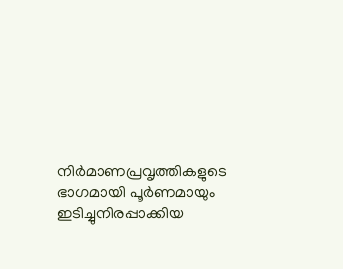നിർമാണപ്രവൃത്തികളുടെ ഭാഗമായി പൂർണമായും ഇടിച്ചുനിരപ്പാക്കിയ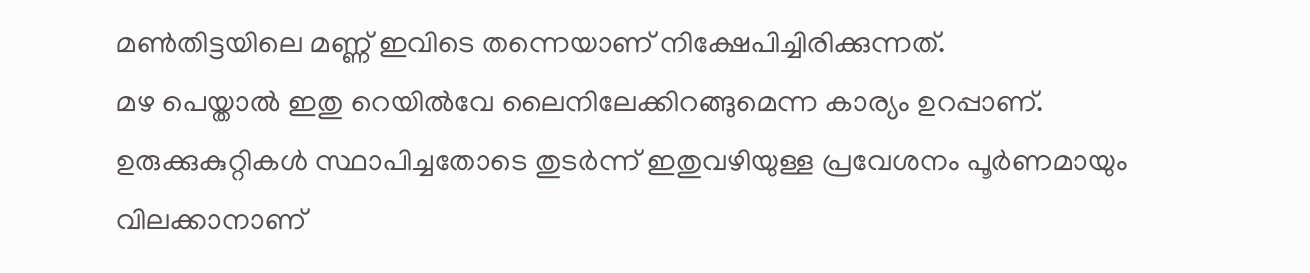മൺതിട്ടയിലെ മണ്ണ് ഇവിടെ തന്നെയാണ് നിക്ഷേപിച്ചിരിക്കുന്നത്.
മഴ പെയ്താൽ ഇതു റെയിൽവേ ലൈനിലേക്കിറങ്ങുമെന്ന കാര്യം ഉറപ്പാണ്. ഉരുക്കുകുറ്റികൾ സ്ഥാപിച്ചതോടെ തുടർന്ന് ഇതുവഴിയുള്ള പ്രവേശനം പൂർണമായും വിലക്കാനാണ്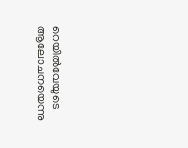റെയിൽവേയുടെ ആലോചനയെന്നു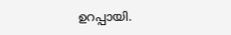ഉറപ്പായി.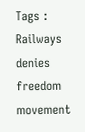Tags : Railways denies freedom movement